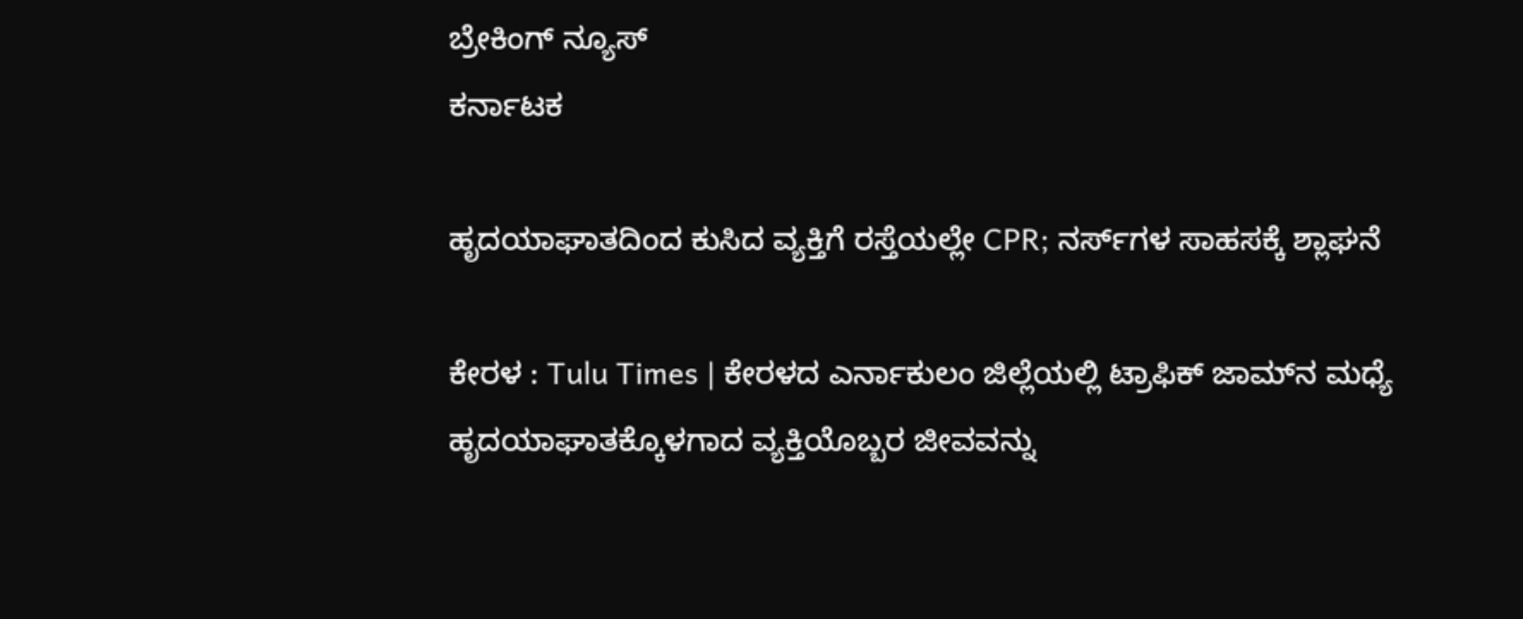ಬ್ರೇಕಿಂಗ್ ನ್ಯೂಸ್
ಕರ್ನಾಟಕ

ಹೃದಯಾಘಾತದಿಂದ ಕುಸಿದ ವ್ಯಕ್ತಿಗೆ ರಸ್ತೆಯಲ್ಲೇ CPR; ನರ್ಸ್‌ಗಳ ಸಾಹಸಕ್ಕೆ ಶ್ಲಾಘನೆ

ಕೇರಳ : Tulu Times | ಕೇರಳದ ಎರ್ನಾಕುಲಂ ಜಿಲ್ಲೆಯಲ್ಲಿ ಟ್ರಾಫಿಕ್ ಜಾಮ್‌ನ ಮಧ್ಯೆ ಹೃದಯಾಘಾತಕ್ಕೊಳಗಾದ ವ್ಯಕ್ತಿಯೊಬ್ಬರ ಜೀವವನ್ನು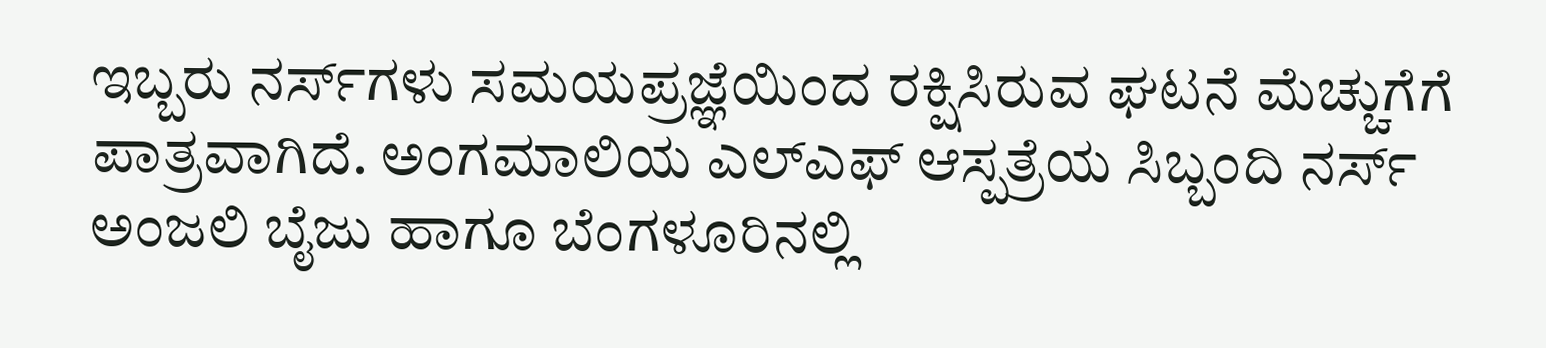ಇಬ್ಬರು ನರ್ಸ್‌ಗಳು ಸಮಯಪ್ರಜ್ಞೆಯಿಂದ ರಕ್ಷಿಸಿರುವ ಘಟನೆ ಮೆಚ್ಚುಗೆಗೆ ಪಾತ್ರವಾಗಿದೆ. ಅಂಗಮಾಲಿಯ ಎಲ್‌ಎಫ್ ಆಸ್ಪತ್ರೆಯ ಸಿಬ್ಬಂದಿ ನರ್ಸ್ ಅಂಜಲಿ ಬೈಜು ಹಾಗೂ ಬೆಂಗಳೂರಿನಲ್ಲಿ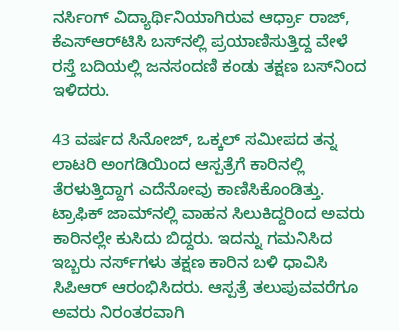ನರ್ಸಿಂಗ್ ವಿದ್ಯಾರ್ಥಿನಿಯಾಗಿರುವ ಆರ್ಧ್ರಾ ರಾಜ್, ಕೆಎಸ್‌ಆರ್‌ಟಿಸಿ ಬಸ್‌ನಲ್ಲಿ ಪ್ರಯಾಣಿಸುತ್ತಿದ್ದ ವೇಳೆ ರಸ್ತೆ ಬದಿಯಲ್ಲಿ ಜನಸಂದಣಿ ಕಂಡು ತಕ್ಷಣ ಬಸ್‌ನಿಂದ ಇಳಿದರು.

43 ವರ್ಷದ ಸಿನೋಜ್, ಒಕ್ಕಲ್ ಸಮೀಪದ ತನ್ನ ಲಾಟರಿ ಅಂಗಡಿಯಿಂದ ಆಸ್ಪತ್ರೆಗೆ ಕಾರಿನಲ್ಲಿ ತೆರಳುತ್ತಿದ್ದಾಗ ಎದೆನೋವು ಕಾಣಿಸಿಕೊಂಡಿತ್ತು. ಟ್ರಾಫಿಕ್ ಜಾಮ್‌ನಲ್ಲಿ ವಾಹನ ಸಿಲುಕಿದ್ದರಿಂದ ಅವರು ಕಾರಿನಲ್ಲೇ ಕುಸಿದು ಬಿದ್ದರು. ಇದನ್ನು ಗಮನಿಸಿದ ಇಬ್ಬರು ನರ್ಸ್‌ಗಳು ತಕ್ಷಣ ಕಾರಿನ ಬಳಿ ಧಾವಿಸಿ ಸಿಪಿಆರ್ ಆರಂಭಿಸಿದರು. ಆಸ್ಪತ್ರೆ ತಲುಪುವವರೆಗೂ ಅವರು ನಿರಂತರವಾಗಿ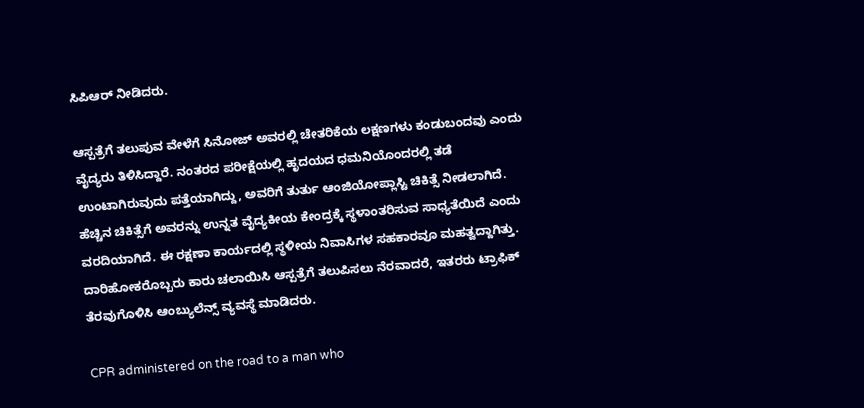ಸಿಪಿಆರ್ ನೀಡಿದರು.

ಆಸ್ಪತ್ರೆಗೆ ತಲುಪುವ ವೇಳೆಗೆ ಸಿನೋಜ್ ಅವರಲ್ಲಿ ಚೇತರಿಕೆಯ ಲಕ್ಷಣಗಳು ಕಂಡುಬಂದವು ಎಂದು ವೈದ್ಯರು ತಿಳಿಸಿದ್ದಾರೆ. ನಂತರದ ಪರೀಕ್ಷೆಯಲ್ಲಿ ಹೃದಯದ ಧಮನಿಯೊಂದರಲ್ಲಿ ತಡೆ ಉಂಟಾಗಿರುವುದು ಪತ್ತೆಯಾಗಿದ್ದು, ಅವರಿಗೆ ತುರ್ತು ಆಂಜಿಯೋಪ್ಲಾಸ್ಟಿ ಚಿಕಿತ್ಸೆ ನೀಡಲಾಗಿದೆ. ಹೆಚ್ಚಿನ ಚಿಕಿತ್ಸೆಗೆ ಅವರನ್ನು ಉನ್ನತ ವೈದ್ಯಕೀಯ ಕೇಂದ್ರಕ್ಕೆ ಸ್ಥಳಾಂತರಿಸುವ ಸಾಧ್ಯತೆಯಿದೆ ಎಂದು ವರದಿಯಾಗಿದೆ. ಈ ರಕ್ಷಣಾ ಕಾರ್ಯದಲ್ಲಿ ಸ್ಥಳೀಯ ನಿವಾಸಿಗಳ ಸಹಕಾರವೂ ಮಹತ್ವದ್ದಾಗಿತ್ತು. ದಾರಿಹೋಕರೊಬ್ಬರು ಕಾರು ಚಲಾಯಿಸಿ ಆಸ್ಪತ್ರೆಗೆ ತಲುಪಿಸಲು ನೆರವಾದರೆ, ಇತರರು ಟ್ರಾಫಿಕ್ ತೆರವುಗೊಳಿಸಿ ಆಂಬ್ಯುಲೆನ್ಸ್ ವ್ಯವಸ್ಥೆ ಮಾಡಿದರು.

CPR administered on the road to a man who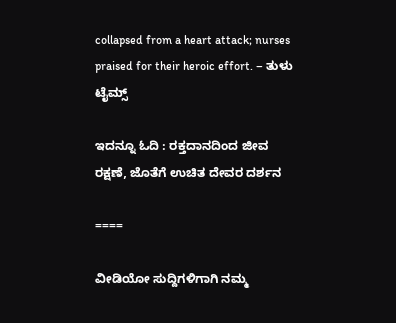collapsed from a heart attack; nurses praised for their heroic effort. – ತುಳು ಟೈಮ್ಸ್

ಇದನ್ನೂ ಓದಿ : ರಕ್ತದಾನದಿಂದ ಜೀವ ರಕ್ಷಣೆ, ಜೊತೆಗೆ ಉಚಿತ ದೇವರ ದರ್ಶನ

====

ವೀಡಿಯೋ ಸುದ್ದಿಗಳಿಗಾಗಿ ನಮ್ಮ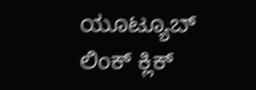ಯೂಟ್ಯೂಬ್ ಲಿಂಕ್ ಕ್ಲಿಕ್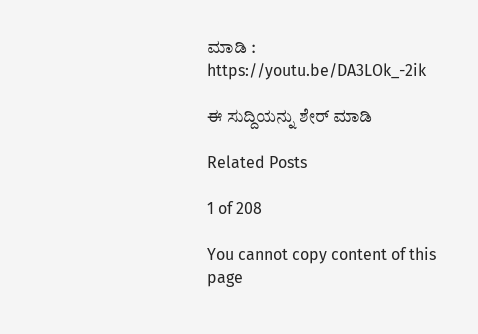ಮಾಡಿ : https://youtu.be/DA3LOk_-2ik

ಈ ಸುದ್ದಿಯನ್ನು ಶೇರ್ ಮಾಡಿ

Related Posts

1 of 208

You cannot copy content of this page